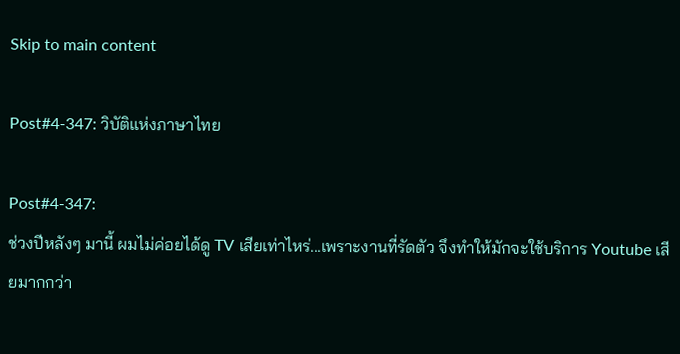Skip to main content

Post#4-347: วิบัติแห่งภาษาไทย

Post#4-347:
ช่วงปีหลังๆ มานี้ ผมไม่ค่อยได้ดู TV เสียเท่าไหร่...เพราะงานที่รัดตัว จึงทำให้มักจะใช้บริการ Youtube เสียมากกว่า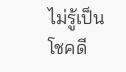ไม่รู้เป็นโชคดี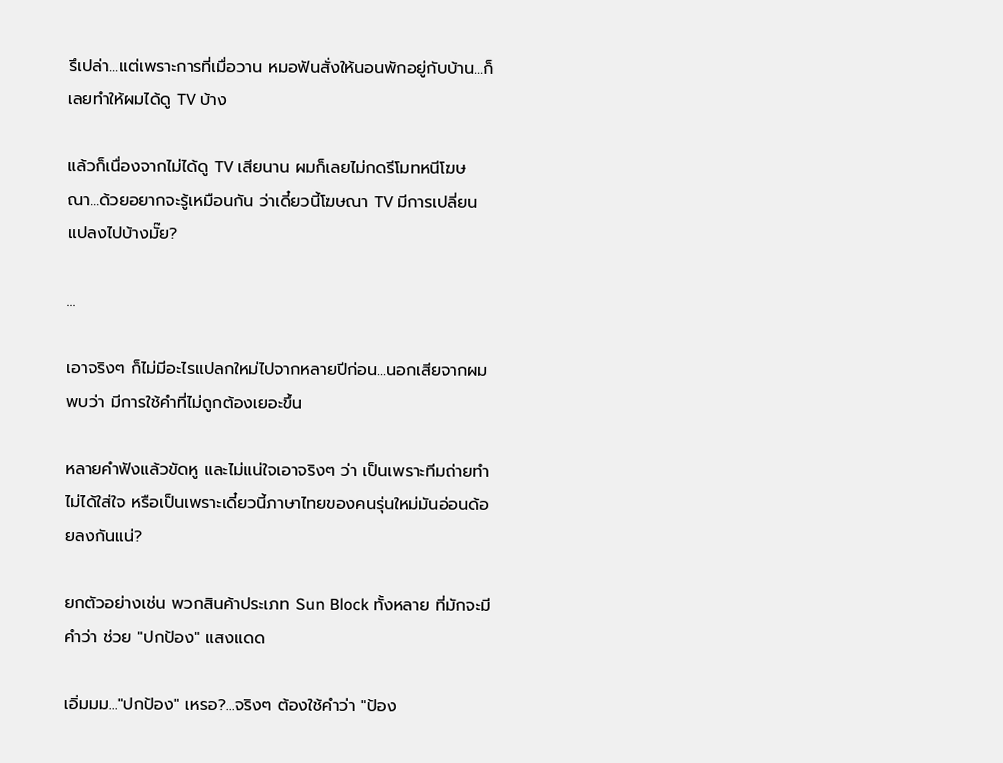รึเปล่า...แต่เพราะการที่เมื่อวาน หมอฟันสั่งให้นอนพักอยู่กับบ้าน...ก็เลยทำให้ผมได้ดู TV บ้าง

แล้วก็เนื่องจากไม่ได้ดู TV เสียนาน ผมก็เลยไม่กดรีโมทหนีโฆษณา...ด้วยอยากจะรู้เหมือนกัน ว่าเดี๋ยวนี้โฆษณา TV มีการเปลี่ยนแปลงไปบ้างมั๊ย?

...

เอาจริงๆ ก็ไม่มีอะไรแปลกใหม่ไปจากหลายปีก่อน...นอกเสียจากผมพบว่า มีการใช้คำที่ไม่ถูกต้องเยอะขึ้น

หลายคำฟังแล้วขัดหู และไม่แน่ใจเอาจริงๆ ว่า เป็นเพราะทีมถ่ายทำไม่ได้ใส่ใจ หรือเป็นเพราะเดี๋ยวนี้ภาษาไทยของคนรุ่นใหม่มันอ่อนด้อยลงกันแน่?

ยกตัวอย่างเช่น พวกสินค้าประเภท Sun Block ทั้งหลาย ที่มักจะมีคำว่า ช่วย "ปกป้อง" แสงแดด

เอิ่มมม..."ปกป้อง" เหรอ?...จริงๆ ต้องใช้คำว่า "ป้อง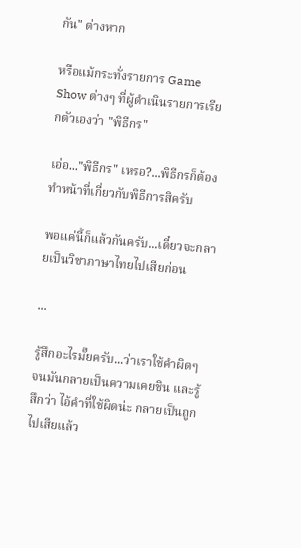กัน" ต่างหาก

หรือแม้กระทั่งรายการ Game Show ต่างๆ ที่ผู้ดำเนินรายการเรียกตัวเองว่า "พิธีกร"

เอ่อ..."พิธีกร" เหรอ?...พิธีกรก็ต้องทำหน้าที่เกี่ยวกับพิธีการสิครับ

พอแค่นี้ก็แล้วกันครับ...เดี๋ยวจะกลายเป็นวิชาภาษาไทยไปเสียก่อน

...

รู้สึกอะไรมั๊ยครับ...ว่าเราใช้คำผิดๆ จนมันกลายเป็นความเคยชิน และรู้สึกว่า ไอ้คำที่ใช้ผิดน่ะ กลายเป็นถูกไปเสียแล้ว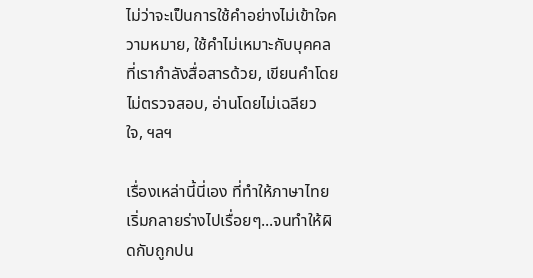ไม่ว่าจะเป็นการใช้คำอย่างไม่เข้าใจความหมาย, ใช้คำไม่เหมาะกับบุคคลที่เรากำลังสื่อสารด้วย, เขียนคำโดยไม่ตรวจสอบ, อ่านโดยไม่เฉลียวใจ, ฯลฯ

เรื่องเหล่านี้นี่เอง ที่ทำให้ภาษาไทยเริ่มกลายร่างไปเรื่อยๆ...จนทำให้ผิดกับถูกปน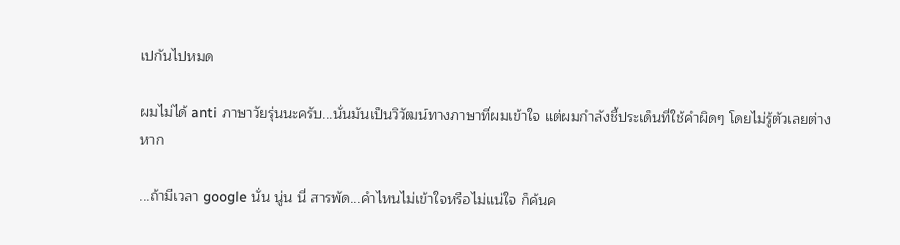เปกันไปหมด

ผมไม่ได้ anti ภาษาวัยรุ่นนะครับ...นั่นมันเป็นวิวัฒน์ทางภาษาที่ผมเข้าใจ แต่ผมกำลังชี้ประเด็นที่ใช้คำผิดๆ โดยไม่รู้ตัวเลยต่างหาก

...ถ้ามีเวลา google นั่น นู่น นี่ สารพัด...คำไหนไม่เข้าใจหรือไม่แน่ใจ ก็ค้นค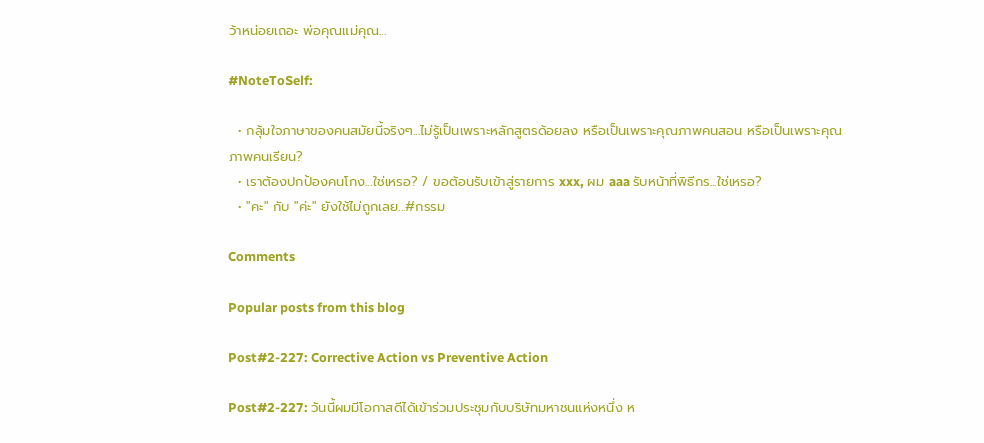ว้าหน่อยเถอะ พ่อคุณแม่คุณ...

#NoteToSelf:

  • กลุ้มใจภาษาของคนสมัยนี้จริงๆ...ไม่รู้เป็นเพราะหลักสูตรด้อยลง หรือเป็นเพราะคุณภาพคนสอน หรือเป็นเพราะคุณภาพคนเรียน?
  • เราต้องปกป้องคนโกง...ใช่เหรอ? / ขอต้อนรับเข้าสู่รายการ xxx, ผม aaa รับหน้าที่พิธีกร...ใช่เหรอ?
  • "คะ" กับ "ค่ะ" ยังใช้ไม่ถูกเลย...#กรรม

Comments

Popular posts from this blog

Post#2-227: Corrective Action vs Preventive Action

Post#2-227: วันนี้ผมมีโอกาสดีได้เข้าร่วมประชุมกับบริษัทมหาชนแห่งหนึ่ง ห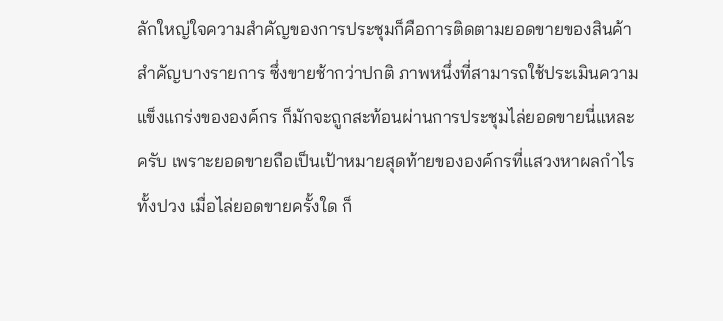ลักใหญ่ใจความสำคัญของการประชุมก็คือการติดตามยอดขายของสินค้าสำคัญบางรายการ ซึ่งขายช้ากว่าปกติ ภาพหนึ่งที่สามารถใช้ประเมินความแข็งแกร่งขององค์กร ก็มักจะถูกสะท้อนผ่านการประชุมไล่ยอดขายนี่แหละครับ เพราะยอดขายถือเป็นเป้าหมายสุดท้ายขององค์กรที่แสวงหาผลกำไรทั้งปวง เมื่อไล่ยอดขายครั้งใด ก็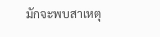มักจะพบสาเหตุ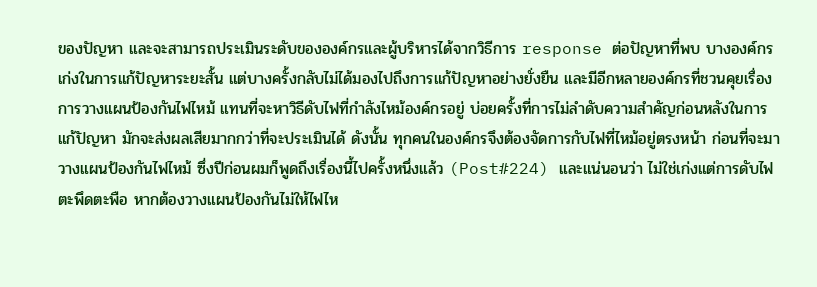ของปัญหา และจะสามารถประเมินระดับขององค์กรและผู้บริหารได้จากวิธีการ response ต่อปัญหาที่พบ บางองค์กรเก่งในการแก้ปัญหาระยะสั้น แต่บางครั้งกลับไม่ได้มองไปถึงการแก้ปัญหาอย่างยั่งยืน และมีอีกหลายองค์กรที่ชวนคุยเรื่องการวางแผนป้องกันไฟไหม้ แทนที่จะหาวิธีดับไฟที่กำลังไหม้องค์กรอยู่ บ่อยครั้งที่การไม่ลำดับความสำคัญก่อนหลังในการแก้ปัญหา มักจะส่งผลเสียมากกว่าที่จะประเมินได้ ดังนั้น ทุกคนในองค์กรจึงต้องจัดการกับไฟที่ไหม้อยู่ตรงหน้า ก่อนที่จะมาวางแผนป้องกันไฟไหม้ ซึ่งปีก่อนผมก็พูดถึงเรื่องนี้ไปครั้งหนึ่งแล้ว (Post#224) และแน่นอนว่า ไม่ใช่เก่งแต่การดับไฟตะพึดตะพือ หากต้องวางแผนป้องกันไม่ให้ไฟไห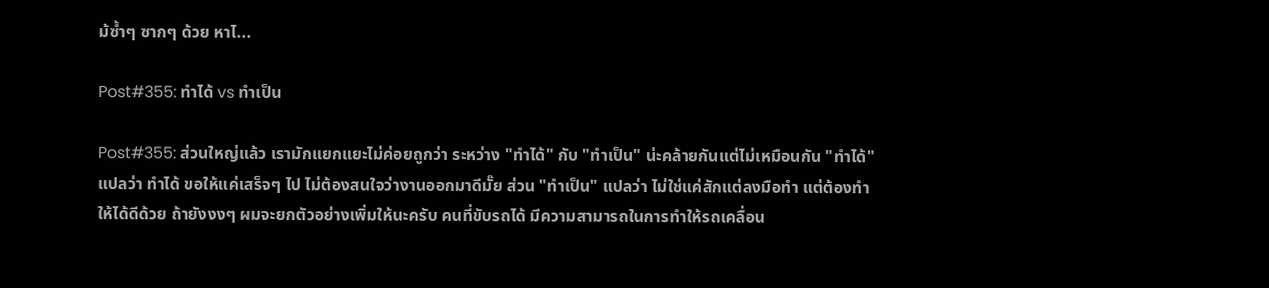ม้ซ้ำๆ ซากๆ ด้วย หาไ...

Post#355: ทำได้ vs ทำเป็น

Post#355: ส่วนใหญ่แล้ว เรามักแยกแยะไม่ค่อยถูกว่า ระหว่าง "ทำได้" กับ "ทำเป็น" น่ะคล้ายกันแต่ไม่เหมือนกัน "ทำได้" แปลว่า ทำได้ ขอให้แค่เสร็จๆ ไป ไม่ต้องสนใจว่างานออกมาดีมั๊ย ส่วน "ทำเป็น" แปลว่า ไม่ใช่แค่สักแต่ลงมือทำ แต่ต้องทำให้ได้ดีด้วย ถ้ายังงงๆ ผมจะยกตัวอย่างเพิ่มให้นะครับ คนที่ขับรถได้ มีความสามารถในการทำให้รถเคลื่อน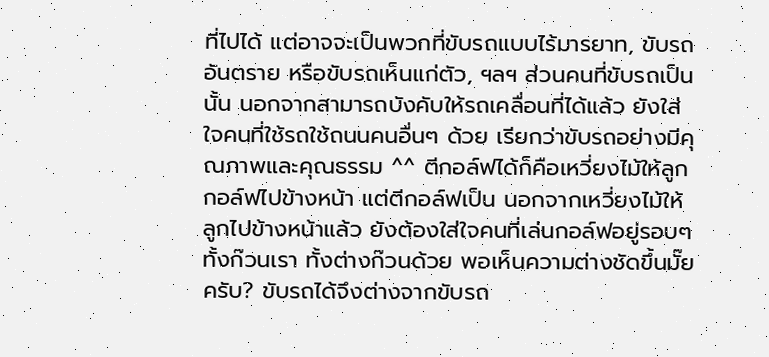ที่ไปได้ แต่อาจจะเป็นพวกที่ขับรถแบบไร้มารยาท, ขับรถอันตราย หรือขับรถเห็นแก่ตัว, ฯลฯ ส่วนคนที่ขับรถเป็นนั้น นอกจากสามารถบังคับให้รถเคลื่อนที่ได้แล้ว ยังใส่ใจคนที่ใช้รถใช้ถนนคนอื่นๆ ด้วย เรียกว่าขับรถอย่างมีคุณภาพและคุณธรรม ^^ ตีกอล์ฟได้ก็คือเหวี่ยงไม้ให้ลูกกอล์ฟไปข้างหน้า แต่ตีกอล์ฟเป็น นอกจากเหวี่ยงไม้ให้ลูกไปข้างหน้าแล้ว ยังต้องใส่ใจคนที่เล่นกอล์ฟอยู่รอบๆ ทั้งก๊วนเรา ทั้งต่างก๊วนด้วย พอเห็นความต่างชัดขึ้นมั๊ยครับ? ขับรถได้จึงต่างจากขับรถ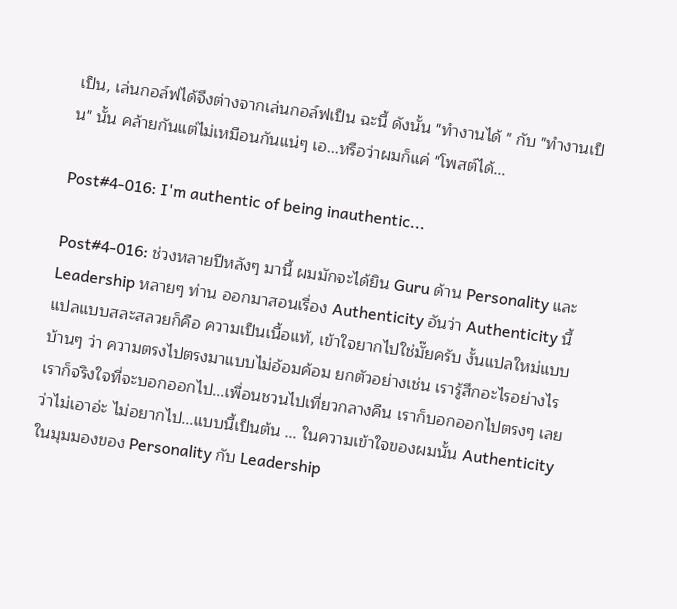เป็น, เล่นกอล์ฟได้จึงต่างจากเล่นกอล์ฟเป็น ฉะนี้ ดังนั้น "ทำงานได้ " กับ "ทำงานเป็น" นั้น คล้ายกันแต่ไม่เหมือนกันแน่ๆ เอ...หรือว่าผมก็แค่ "โพสต์ได้...

Post#4-016: I'm authentic of being inauthentic...

Post#4-016: ช่วงหลายปีหลังๆ มานี้ ผมมักจะได้ยิน Guru ด้าน Personality และ Leadership หลายๆ ท่าน ออกมาสอนเรื่อง Authenticity อันว่า Authenticity นี้ แปลแบบสละสลวยก็คือ ความเป็นเนื้อแท้, เข้าใจยากไปใช่มั๊ยครับ งั้นแปลใหม่แบบบ้านๆ ว่า ความตรงไปตรงมาแบบไม่อ้อมค้อม ยกตัวอย่างเช่น เรารู้สึกอะไรอย่างไร เราก็จริงใจที่จะบอกออกไป...เพื่อนชวนไปเที่ยวกลางคืน เราก็บอกออกไปตรงๆ เลย ว่าไม่เอาอ่ะ ไม่อยากไป...แบบนี้เป็นต้น ... ในความเข้าใจของผมนั้น Authenticity ในมุมมองของ Personality กับ Leadership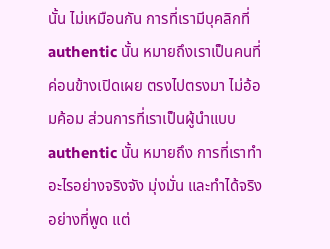นั้น ไม่เหมือนกัน การที่เรามีบุคลิกที่ authentic นั้น หมายถึงเราเป็นคนที่ค่อนข้างเปิดเผย ตรงไปตรงมา ไม่อ้อมค้อม ส่วนการที่เราเป็นผู้นำแบบ authentic นั้น หมายถึง การที่เราทำอะไรอย่างจริงจัง มุ่งมั่น และทำได้จริงอย่างที่พูด แต่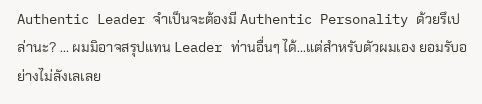Authentic Leader จำเป็นจะต้องมี Authentic Personality ด้วยรึเปล่านะ? ... ผมมิอาจสรุปแทน Leader ท่านอื่นๆ ได้...แต่สำหรับตัวผมเอง ยอมรับอย่างไม่ลังเลเลย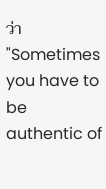ว่า "Sometimes you have to be authentic of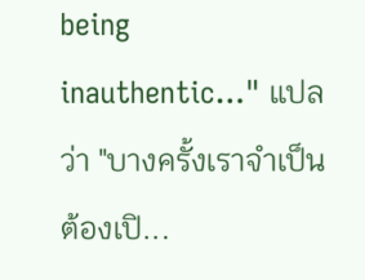being inauthentic..." แปลว่า "บางครั้งเราจำเป็นต้องเปิ...